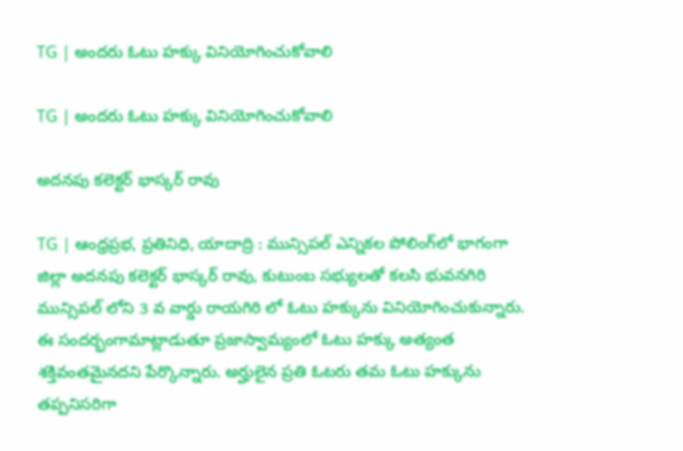TG | అంద‌రు ఓటు హక్కు వినియోగించుకోవాలి

TG | అంద‌రు ఓటు హక్కు వినియోగించుకోవాలి

అదనపు కలెక్టర్ భాస్కర్ రావు

TG | ఆంధ్రప్రభ, ప్రతినిధి, యాదాద్రి : మున్సిపల్ ఎన్నికల పోలింగ్‌లో భాగంగా జిల్లా అదనపు కలెక్టర్ భాస్కర్ రావు, కుటుంబ సభ్యులతో కలసి భువనగిరి మున్సిపల్ లోని 3 వ వార్డు రాయగిరి లో ఓటు హక్కును వినియోగించుకున్నారు. ఈ సందర్భంగామాట్లాడుతూ ప్రజాస్వామ్యంలో ఓటు హక్కు అత్యంత శక్తివంతమైనదని పేర్కొన్నారు. అర్హులైన ప్రతి ఓటరు తమ ఓటు హక్కును తప్పనిసరిగా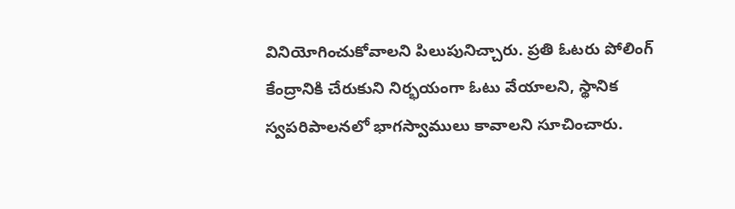వినియోగించుకోవాలని పిలుపునిచ్చారు. ప్రతి ఓటరు పోలింగ్ కేంద్రానికి చేరుకుని నిర్భయంగా ఓటు వేయాలని, స్థానిక స్వపరిపాలనలో భాగస్వాములు కావాలని సూచించారు.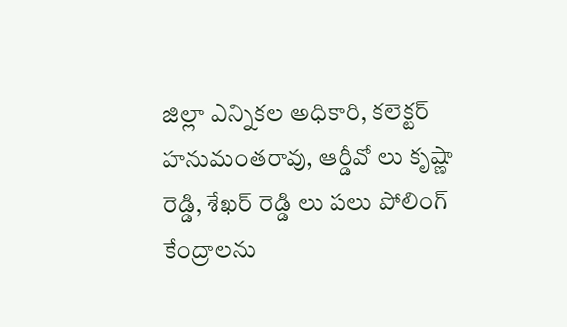జిల్లా ఎన్నికల అధికారి, కలెక్టర్ హనుమంతరావు, ఆర్డీవో లు కృష్ణా రెడ్డి, శేఖర్ రెడ్డి లు పలు పోలింగ్ కేంద్రాలను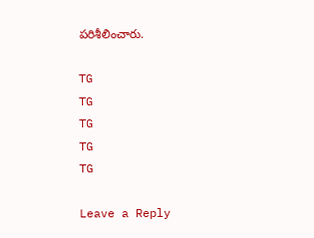పరిశీలించారు.

TG
TG
TG
TG
TG

Leave a Reply